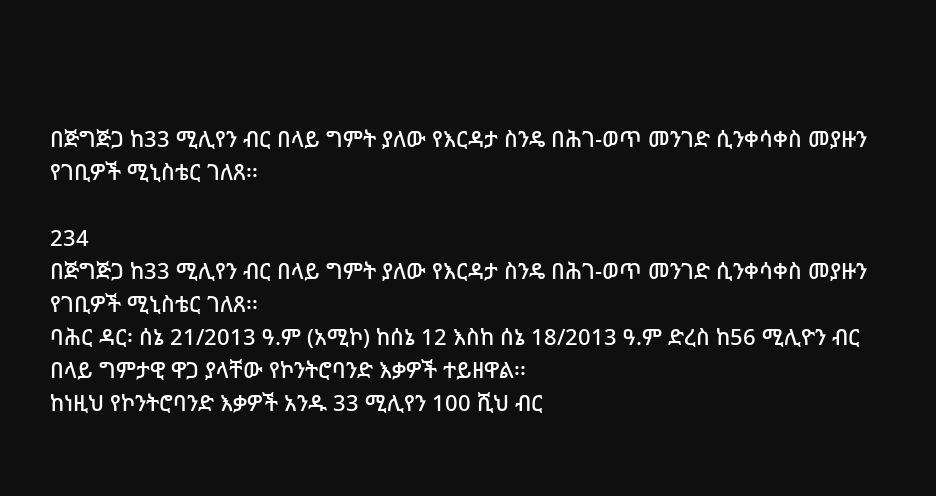በጅግጅጋ ከ33 ሚሊየን ብር በላይ ግምት ያለው የእርዳታ ስንዴ በሕገ-ወጥ መንገድ ሲንቀሳቀስ መያዙን የገቢዎች ሚኒስቴር ገለጸ፡፡

234
በጅግጅጋ ከ33 ሚሊየን ብር በላይ ግምት ያለው የእርዳታ ስንዴ በሕገ-ወጥ መንገድ ሲንቀሳቀስ መያዙን የገቢዎች ሚኒስቴር ገለጸ፡፡
ባሕር ዳር፡ ሰኔ 21/2013 ዓ.ም (አሚኮ) ከሰኔ 12 እስከ ሰኔ 18/2013 ዓ.ም ድረስ ከ56 ሚሊዮን ብር በላይ ግምታዊ ዋጋ ያላቸው የኮንትሮባንድ እቃዎች ተይዘዋል፡፡
ከነዚህ የኮንትሮባንድ እቃዎች አንዱ 33 ሚሊየን 100 ሺህ ብር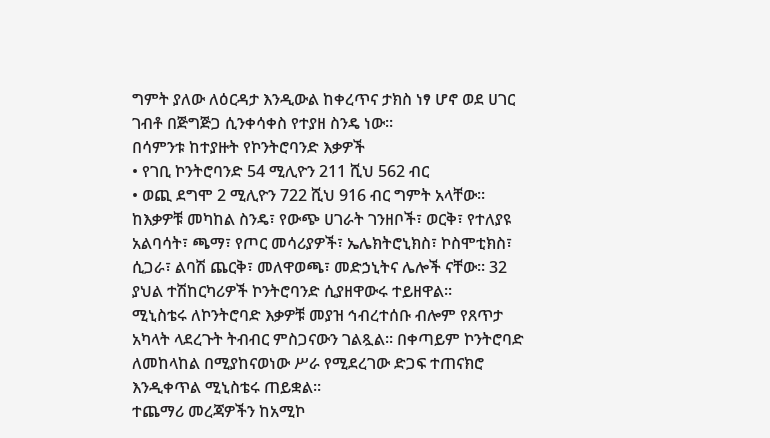ግምት ያለው ለዕርዳታ እንዲውል ከቀረጥና ታክስ ነፃ ሆኖ ወደ ሀገር ገብቶ በጅግጅጋ ሲንቀሳቀስ የተያዘ ስንዴ ነው፡፡
በሳምንቱ ከተያዙት የኮንትሮባንድ እቃዎች
• የገቢ ኮንትሮባንድ 54 ሚሊዮን 211 ሺህ 562 ብር
• ወጪ ደግሞ 2 ሚሊዮን 722 ሺህ 916 ብር ግምት አላቸው፡፡
ከእቃዎቹ መካከል ስንዴ፣ የውጭ ሀገራት ገንዘቦች፣ ወርቅ፣ የተለያዩ አልባሳት፣ ጫማ፣ የጦር መሳሪያዎች፣ ኤሌክትሮኒክስ፣ ኮስሞቲክስ፣ ሲጋራ፣ ልባሽ ጨርቅ፣ መለዋወጫ፣ መድኃኒትና ሌሎች ናቸው፡፡ 32 ያህል ተሽከርካሪዎች ኮንትሮባንድ ሲያዘዋውሩ ተይዘዋል፡፡
ሚኒስቴሩ ለኮንትሮባድ እቃዎቹ መያዝ ኅብረተሰቡ ብሎም የጸጥታ አካላት ላደረጉት ትብብር ምስጋናውን ገልጿል፡፡ በቀጣይም ኮንትሮባድ ለመከላከል በሚያከናወነው ሥራ የሚደረገው ድጋፍ ተጠናክሮ እንዲቀጥል ሚኒስቴሩ ጠይቋል፡፡
ተጨማሪ መረጃዎችን ከአሚኮ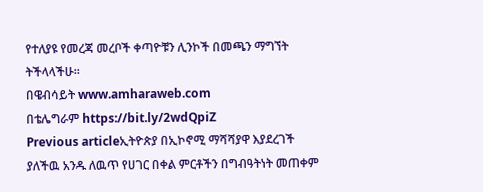የተለያዩ የመረጃ መረቦች ቀጣዮቹን ሊንኮች በመጫን ማግኘት ትችላላችሁ፡፡
በዌብሳይት www.amharaweb.com
በቴሌግራም https://bit.ly/2wdQpiZ
Previous articleኢትዮጵያ በኢኮኖሚ ማሻሻያዋ እያደረገች ያለችዉ አንዱ ለዉጥ የሀገር በቀል ምርቶችን በግብዓትነት መጠቀም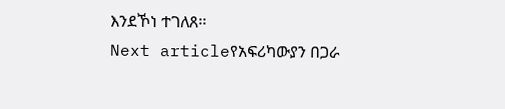እንደኾነ ተገለጸ፡፡
Next articleየአፍሪካውያን በጋራ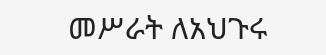መሥራት ለአህጉሩ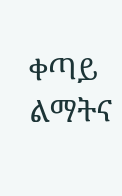ቀጣይ ልማትና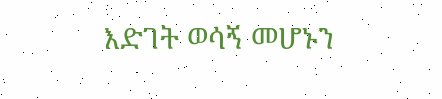እድገት ወሳኝ መሆኑን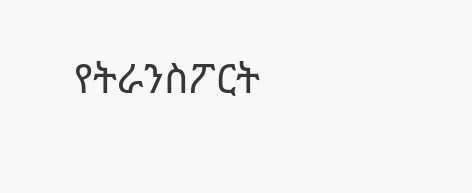የትራንስፖርት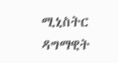ሚኒስትር ዳግማዊት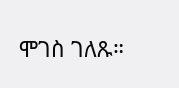ሞገስ ገለጹ።